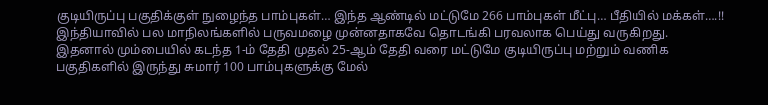குடியிருப்பு பகுதிக்குள் நுழைந்த பாம்புகள்… இந்த ஆண்டில் மட்டுமே 266 பாம்புகள் மீட்பு… பீதியில் மக்கள்….!!
இந்தியாவில் பல மாநிலங்களில் பருவமழை முன்னதாகவே தொடங்கி பரவலாக பெய்து வருகிறது. இதனால் மும்பையில் கடந்த 1-ம் தேதி முதல் 25-ஆம் தேதி வரை மட்டுமே குடியிருப்பு மற்றும் வணிக பகுதிகளில் இருந்து சுமார் 100 பாம்புகளுக்கு மேல்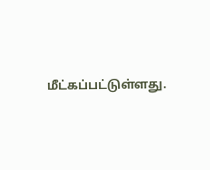மீட்கப்பட்டுள்ளது.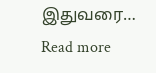இதுவரை…
Read more